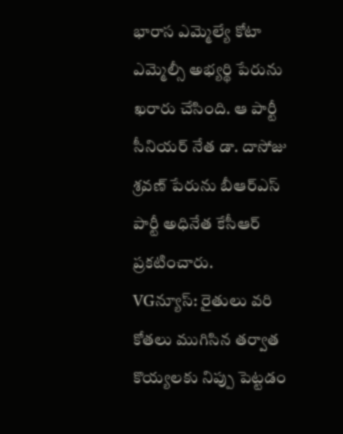భారాస ఎమ్మెల్యే కోటా ఎమ్మెల్సీ అభ్యర్థి పేరును ఖరారు చేసింది. ఆ పార్టీ సీనియర్ నేత డా. దాసోజు శ్రవణ్ పేరును బీఆర్ఎస్ పార్టీ అధినేత కేసీఆర్ ప్రకటించారు.
VGన్యూస్: రైతులు వరి కోతలు ముగిసిన తర్వాత కొయ్యలకు నిప్పు పెట్టడం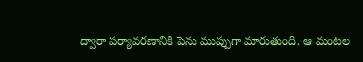ద్వారా పర్యావరణానికి పెను ముప్పుగా మారుతుంది. ఆ మంటల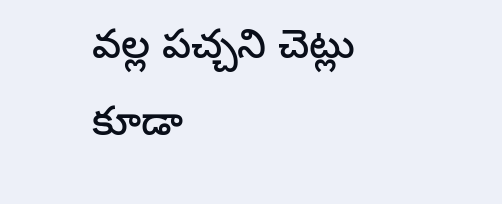వల్ల పచ్చని చెట్లు కూడా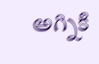అగ్నికి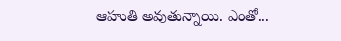ఆహుతి అవుతున్నాయి. ఎంతో...